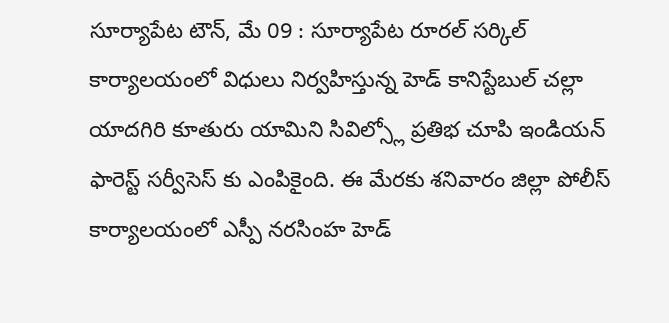సూర్యాపేట టౌన్, మే 09 : సూర్యాపేట రూరల్ సర్కిల్ కార్యాలయంలో విధులు నిర్వహిస్తున్న హెడ్ కానిస్టేబుల్ చల్లా యాదగిరి కూతురు యామిని సివిల్స్లో ప్రతిభ చూపి ఇండియన్ ఫారెస్ట్ సర్వీసెస్ కు ఎంపికైంది. ఈ మేరకు శనివారం జిల్లా పోలీస్ కార్యాలయంలో ఎస్పీ నరసింహ హెడ్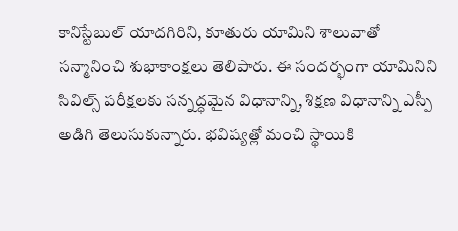కానిస్టేబుల్ యాదగిరిని, కూతురు యామిని శాలువాతో సన్మానించి శుభాకాంక్షలు తెలిపారు. ఈ సందర్భంగా యామినిని సివిల్స్ పరీక్షలకు సన్నద్ధమైన విధానాన్ని, శిక్షణ విధానాన్ని ఎస్పీ అడిగి తెలుసుకున్నారు. భవిష్యత్లో మంచి స్థాయికి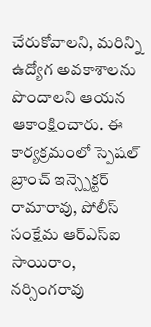చేరుకోవాలని, మరిన్ని ఉద్యోగ అవకాశాలను పొందాలని ఆయన ఆకాంక్షించారు. ఈ కార్యక్రమంలో స్పెషల్ బ్రాంచ్ ఇన్స్పెక్టర్ రామారావు, పోలీస్ సంక్షేమ ఆర్ఎస్ఐ సాయిరాం, నర్సింగరావు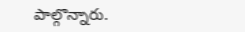పాల్గొన్నారు.